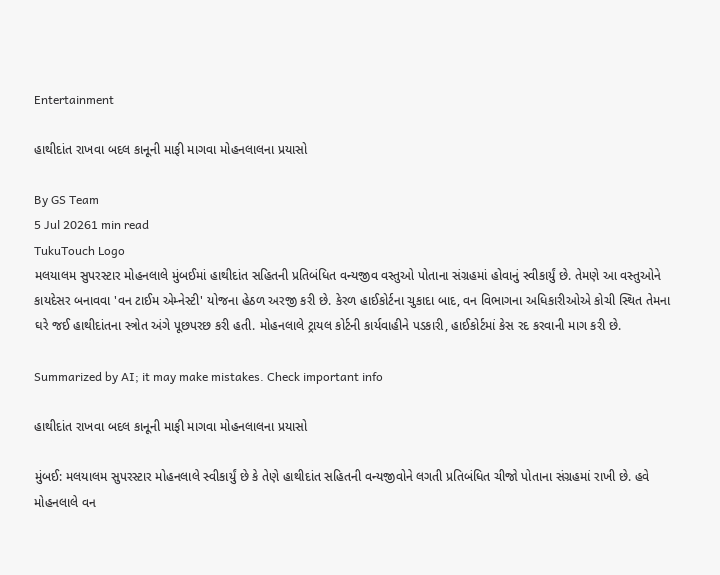Entertainment

હાથીદાંત રાખવા બદલ કાનૂની માફી માગવા મોહનલાલના પ્રયાસો

By GS Team
5 Jul 20261 min read
TukuTouch Logo
મલયાલમ સુપરસ્ટાર મોહનલાલે મુંબઈમાં હાથીદાંત સહિતની પ્રતિબંધિત વન્યજીવ વસ્તુઓ પોતાના સંગ્રહમાં હોવાનું સ્વીકાર્યું છે. તેમણે આ વસ્તુઓને કાયદેસર બનાવવા 'વન ટાઈમ એમ્નેસ્ટી' યોજના હેઠળ અરજી કરી છે. કેરળ હાઈકોર્ટના ચુકાદા બાદ, વન વિભાગના અધિકારીઓએ કોચી સ્થિત તેમના ઘરે જઈ હાથીદાંતના સ્ત્રોત અંગે પૂછપરછ કરી હતી. મોહનલાલે ટ્રાયલ કોર્ટની કાર્યવાહીને પડકારી, હાઈકોર્ટમાં કેસ રદ કરવાની માગ કરી છે.

Summarized by AI; it may make mistakes. Check important info

હાથીદાંત રાખવા બદલ કાનૂની માફી માગવા મોહનલાલના પ્રયાસો

મુંબઈ: મલયાલમ સુપરસ્ટાર મોહનલાલે સ્વીકાર્યું છે કે તેણે હાથીદાંત સહિતની વન્યજીવોને લગતી પ્રતિબંધિત ચીજો પોતાના સંગ્રહમાં રાખી છે. હવે મોહનલાલે વન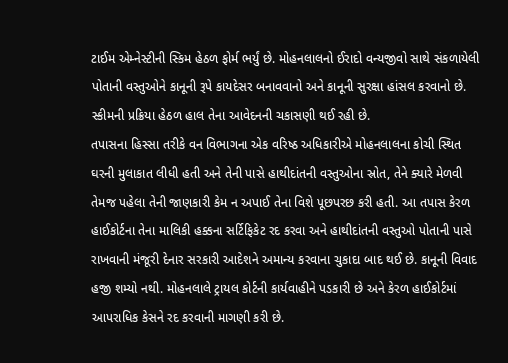ટાઈમ એમ્નેસ્ટીની સ્કિમ હેઠળ ફોર્મ ભર્યું છે. મોહનલાલનો ઈરાદો વન્યજીવો સાથે સંકળાયેલી પોતાની વસ્તુઓને કાનૂની રૂપે કાયદેસર બનાવવાનો અને કાનૂની સુરક્ષા હાંસલ કરવાનો છે. સ્કીમની પ્રક્રિયા હેઠળ હાલ તેના આવેદનની ચકાસણી થઈ રહી છે.
તપાસના હિસ્સા તરીકે વન વિભાગના એક વરિષ્ઠ અધિકારીએ મોહનલાલના કોચી સ્થિત ઘરની મુલાકાત લીધી હતી અને તેની પાસે હાથીદાંતની વસ્તુઓના સ્રોત, તેને ક્યારે મેળવી તેમજ પહેલા તેની જાણકારી કેમ ન અપાઈ તેના વિશે પૂછપરછ કરી હતી. આ તપાસ કેરળ હાઈકોર્ટના તેના માલિકી હક્કના સર્ટિફિકેટ રદ કરવા અને હાથીદાંતની વસ્તુઓ પોતાની પાસે રાખવાની મંજૂરી દેનાર સરકારી આદેશને અમાન્ય કરવાના ચુકાદા બાદ થઈ છે. કાનૂની વિવાદ હજી શમ્યો નથી. મોહનલાલે ટ્રાયલ કોર્ટની કાર્યવાહીને પડકારી છે અને કેરળ હાઈકોર્ટમાં આપરાધિક કેસને રદ કરવાની માગણી કરી છે.